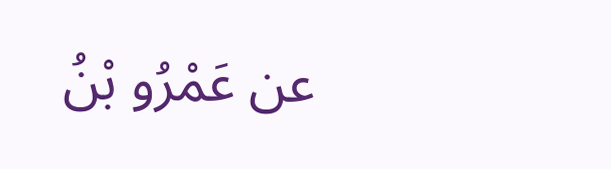عن عَمْرُو بْنُ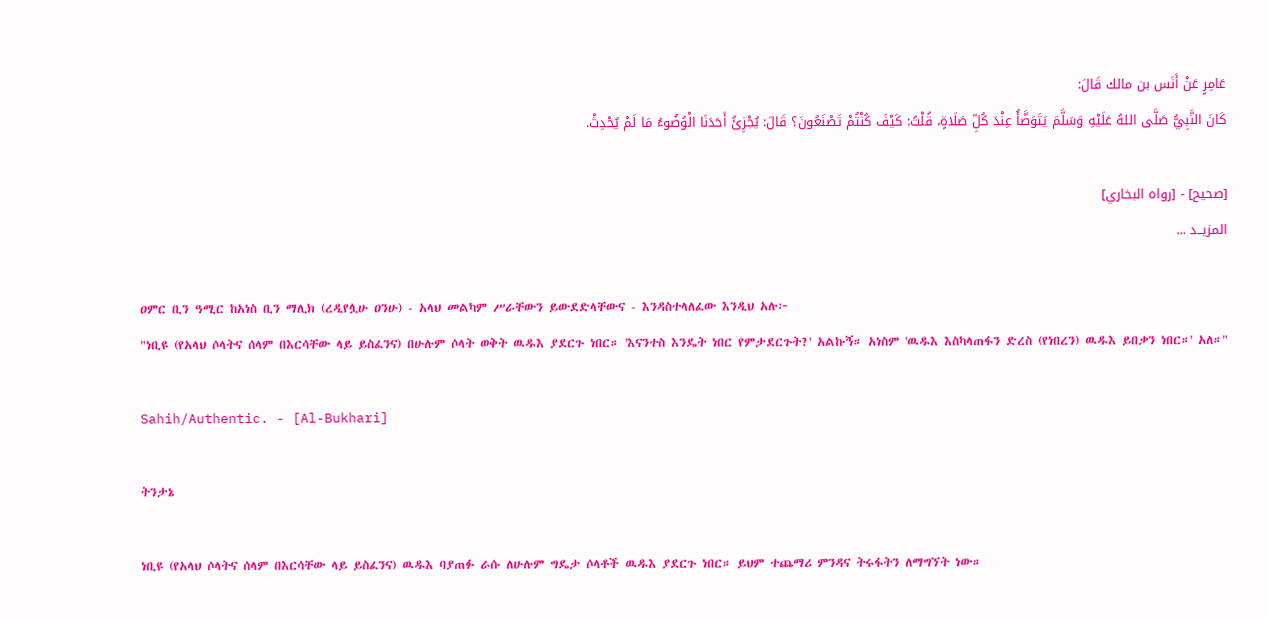عَامِرٍ عَنْ ‌أَنَس بن مالك قَالَ:
كَانَ النَّبِيُّ صَلَّى اللهُ عَلَيْهِ وَسَلَّمَ يَتَوَضَّأُ عِنْدَ كُلِّ صَلَاةٍ، قُلْتُ: كَيْفَ كُنْتُمْ تَصْنَعُونَ؟ قَالَ: يُجْزِئُ أَحَدَنَا الْوُضُوءُ مَا لَمْ يُحْدِثْ.

[صحيح] - [رواه البخاري]
المزيــد ...

ዐምር ቢን ዓሚር ከአነስ ቢን ማሊክ (ረዲየሏሁ ዐንሁ) - አላህ መልካም ሥራቸውን ይውደድላቸውና - እንዳስተላለፈው እንዲህ አሉ፦
"ነቢዩ (የአላህ ሶላትና ሰላም በእርሳቸው ላይ ይስፈንና) በሁሉም ሶላት ወቅት ዉዱእ ያደርጉ ነበር። 'እናንተስ እንዴት ነበር የምታደርጉት?' አልኩኝ። አነስም 'ዉዱእ እስካላጠፋን ድረስ (የነበረን) ዉዱእ ይበቃን ነበር።' አለ።"

Sahih/Authentic. - [Al-Bukhari]

ትንታኔ

ነቢዩ (የአላህ ሶላትና ሰላም በእርሳቸው ላይ ይስፈንና) ዉዱእ ባያጠፉ ራሱ ለሁሉም ግዴታ ሶላቶች ዉዱእ ያደርጉ ነበር። ይህም ተጨማሪ ምንዳና ትሩፋትን ለማግኘት ነው።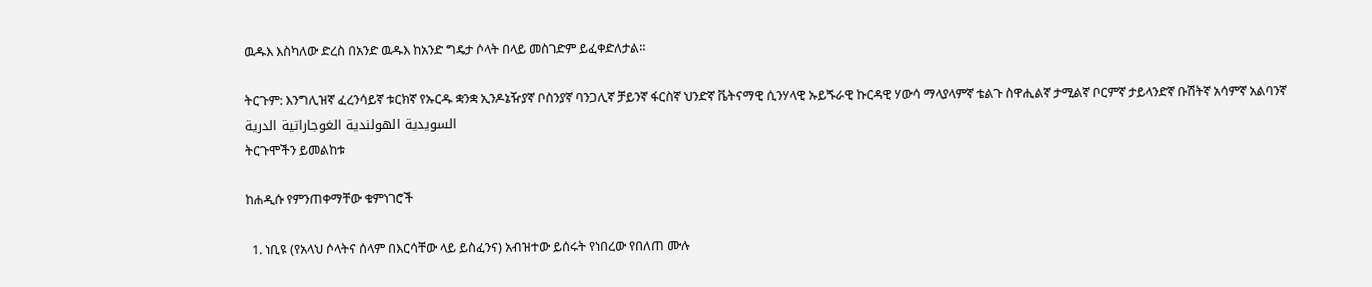ዉዱእ እስካለው ድረስ በአንድ ዉዱእ ከአንድ ግዴታ ሶላት በላይ መስገድም ይፈቀድለታል።

ትርጉም: እንግሊዝኛ ፈረንሳይኛ ቱርክኛ የኡርዱ ቋንቋ ኢንዶኔዥያኛ ቦስንያኛ ባንጋሊኛ ቻይንኛ ፋርስኛ ህንድኛ ቬትናማዊ ሲንሃላዊ ኡይጙራዊ ኩርዳዊ ሃውሳ ማላያላምኛ ቴልጉ ስዋሒልኛ ታሚልኛ ቦርምኛ ታይላንድኛ ቡሽትኛ አሳምኛ አልባንኛ السويدية الهولندية الغوجاراتية الدرية
ትርጉሞችን ይመልከቱ

ከሐዲሱ የምንጠቀማቸው ቁምነገሮች

  1. ነቢዩ (የአላህ ሶላትና ሰላም በእርሳቸው ላይ ይስፈንና) አብዝተው ይሰሩት የነበረው የበለጠ ሙሉ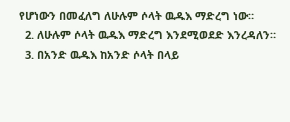የሆነውን በመፈለግ ለሁሉም ሶላት ዉዱእ ማድረግ ነው።
  2. ለሁሉም ሶላት ዉዱእ ማድረግ እንደሚወደድ እንረዳለን።
  3. በአንድ ዉዱእ ከአንድ ሶላት በላይ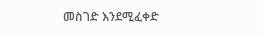መስገድ እንደሚፈቀድ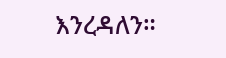እንረዳለን።